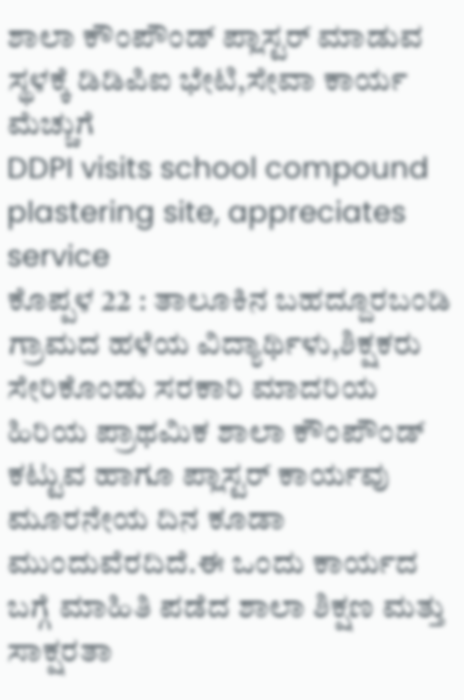ಶಾಲಾ ಕೌಂಪೌಂಡ್ ಪ್ಲಾಸ್ಟರ್ ಮಾಡುವ ಸ್ಥಳಕ್ಕೆ ಡಿಡಿಪಿಐ ಭೇಟಿ,ಸೇವಾ ಕಾರ್ಯ ಮೆಚ್ಚುಗೆ
DDPI visits school compound plastering site, appreciates service
ಕೊಪ್ಪಳ 22 : ತಾಲೂಕಿನ ಬಹದ್ದೂರಬಂಡಿ ಗ್ರಾಮದ ಹಳೆಯ ವಿದ್ಯಾರ್ಥಿಳು,ಶಿಕ್ಷಕರು ಸೇರಿಕೊಂಡು ಸರಕಾರಿ ಮಾದರಿಯ ಹಿರಿಯ ಪ್ರಾಥಮಿಕ ಶಾಲಾ ಕೌಂಪೌಂಡ್ ಕಟ್ಟುವ ಹಾಗೂ ಪ್ಲಾಸ್ಟರ್ ಕಾರ್ಯವು ಮೂರನೇಯ ದಿನ ಕೂಡಾ ಮುಂದುವೆರದಿದೆ.ಈ ಒಂದು ಕಾರ್ಯದ ಬಗ್ಗೆ ಮಾಹಿತಿ ಪಡೆದ ಶಾಲಾ ಶಿಕ್ಷಣ ಮತ್ತು ಸಾಕ್ಷರತಾ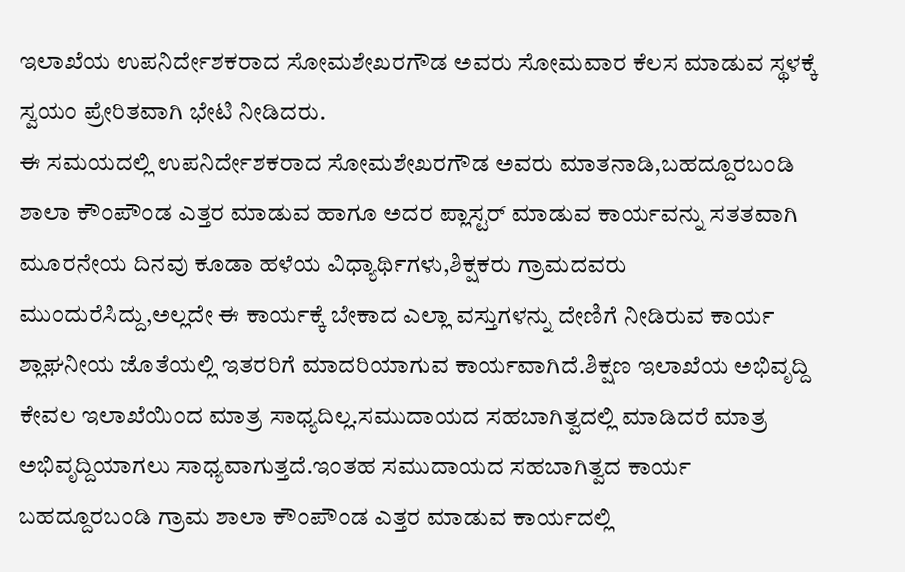ಇಲಾಖೆಯ ಉಪನಿರ್ದೇಶಕರಾದ ಸೋಮಶೇಖರಗೌಡ ಅವರು ಸೋಮವಾರ ಕೆಲಸ ಮಾಡುವ ಸ್ಥಳಕ್ಕೆ ಸ್ವಯಂ ಪ್ರೇರಿತವಾಗಿ ಭೇಟಿ ನೀಡಿದರು.
ಈ ಸಮಯದಲ್ಲಿ ಉಪನಿರ್ದೇಶಕರಾದ ಸೋಮಶೇಖರಗೌಡ ಅವರು ಮಾತನಾಡಿ,ಬಹದ್ದೂರಬಂಡಿ ಶಾಲಾ ಕೌಂಪೌಂಡ ಎತ್ತರ ಮಾಡುವ ಹಾಗೂ ಅದರ ಪ್ಲಾಸ್ಟರ್ ಮಾಡುವ ಕಾರ್ಯವನ್ನು ಸತತವಾಗಿ ಮೂರನೇಯ ದಿನವು ಕೂಡಾ ಹಳೆಯ ವಿಧ್ಯಾರ್ಥಿಗಳು,ಶಿಕ್ಷಕರು ಗ್ರಾಮದವರು ಮುಂದುರೆಸಿದ್ದು,ಅಲ್ಲದೇ ಈ ಕಾರ್ಯಕ್ಕೆ ಬೇಕಾದ ಎಲ್ಲಾ ವಸ್ತುಗಳನ್ನು ದೇಣಿಗೆ ನೀಡಿರುವ ಕಾರ್ಯ ಶ್ಲಾಘನೀಯ ಜೊತೆಯಲ್ಲಿ ಇತರರಿಗೆ ಮಾದರಿಯಾಗುವ ಕಾರ್ಯವಾಗಿದೆ.ಶಿಕ್ಷಣ ಇಲಾಖೆಯ ಅಭಿವೃದ್ದಿ ಕೇವಲ ಇಲಾಖೆಯಿಂದ ಮಾತ್ರ ಸಾಧ್ಯದಿಲ್ಲ.ಸಮುದಾಯದ ಸಹಬಾಗಿತ್ವದಲ್ಲಿ ಮಾಡಿದರೆ ಮಾತ್ರ ಅಭಿವೃದ್ದಿಯಾಗಲು ಸಾಧ್ಯವಾಗುತ್ತದೆ.ಇಂತಹ ಸಮುದಾಯದ ಸಹಬಾಗಿತ್ವದ ಕಾರ್ಯ ಬಹದ್ದೂರಬಂಡಿ ಗ್ರಾಮ ಶಾಲಾ ಕೌಂಪೌಂಡ ಎತ್ತರ ಮಾಡುವ ಕಾರ್ಯದಲ್ಲಿ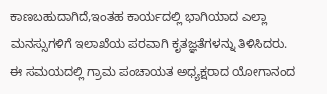ಕಾಣಬಹುದಾಗಿದೆ,ಇಂತಹ ಕಾರ್ಯದಲ್ಲಿ ಭಾಗಿಯಾದ ಎಲ್ಲಾ ಮನಸ್ಸುಗಳಿಗೆ ಇಲಾಖೆಯ ಪರವಾಗಿ ಕೃತಜ್ಞತೆಗಳನ್ನು ತಿಳಿಸಿದರು.
ಈ ಸಮಯದಲ್ಲಿ ಗ್ರಾಮ ಪಂಚಾಯತ ಅಧ್ಯಕ್ಷರಾದ ಯೋಗಾನಂದ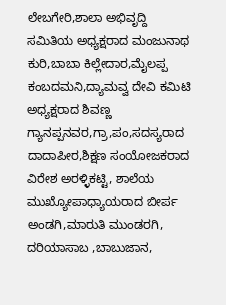ಲೇಬಗೇರಿ,ಶಾಲಾ ಅಭಿವೃದ್ದಿ ಸಮಿತಿಯ ಅಧ್ಯಕ್ಷರಾದ ಮಂಜುನಾಥ ಕುರಿ,ಬಾಬಾ ಕಿಲ್ಲೇದಾರ,ಮೈಲಪ್ಪ ಕಂಬದಮನಿ,ದ್ಯಾಮವ್ವ ದೇವಿ ಕಮಿಟಿ ಅಧ್ಯಕ್ಷರಾದ ಶಿವಣ್ಣ ಗ್ಯಾನಪ್ಪನವರ,ಗ್ರಾ,ಪಂ,ಸದಸ್ಯರಾದ ದಾದಾಪೀರ,ಶಿಕ್ಷಣ ಸಂಯೋಜಕರಾದ ವಿರೇಶ ಅರಳ್ಳಿಕಟ್ಟಿ, ಶಾಲೆಯ ಮುಖ್ಯೋಪಾಧ್ಯಾಯರಾದ ಬೀರ್ಪ ಅಂಡಗಿ,ಮಾರುತಿ ಮುಂಡರಗಿ, ದರಿಯಾಸಾಬ ,ಬಾಬುಜಾನ,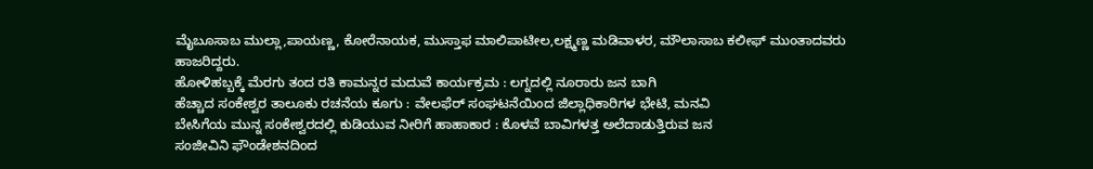ಮೈಬೂಸಾಬ ಮುಲ್ಲಾ,ಪಾಯಣ್ಣ, ಕೋರೆನಾಯಕ, ಮುಸ್ತಾಫ ಮಾಲಿಪಾಟೀಲ,ಲಕ್ಷ್ಮಣ್ಣ ಮಡಿವಾಳರ, ಮೌಲಾಸಾಬ ಕಲೀಫ್ ಮುಂತಾದವರು ಹಾಜರಿದ್ದರು.
ಹೋಳಿಹಬ್ಬಕ್ಕೆ ಮೆರಗು ತಂದ ರತಿ ಕಾಮನ್ನರ ಮದುವೆ ಕಾರ್ಯಕ್ರಮ : ಲಗ್ನದಲ್ಲಿ ನೂರಾರು ಜನ ಬಾಗಿ
ಹೆಚ್ಚಾದ ಸಂಕೇಶ್ವರ ತಾಲೂಕು ರಚನೆಯ ಕೂಗು : ವೇಲಫೆರ್ ಸಂಘಟನೆಯಿಂದ ಜಿಲ್ಲಾಧಿಕಾರಿಗಳ ಭೇಟಿ, ಮನವಿ
ಬೇಸಿಗೆಯ ಮುನ್ನ ಸಂಕೇಶ್ವರದಲ್ಲಿ ಕುಡಿಯುವ ನೀರಿಗೆ ಹಾಹಾಕಾರ : ಕೊಳವೆ ಬಾವಿಗಳತ್ತ ಅಲೆದಾಡುತ್ತಿರುವ ಜನ
ಸಂಜೀವಿನಿ ಫೌಂಡೇಶನದಿಂದ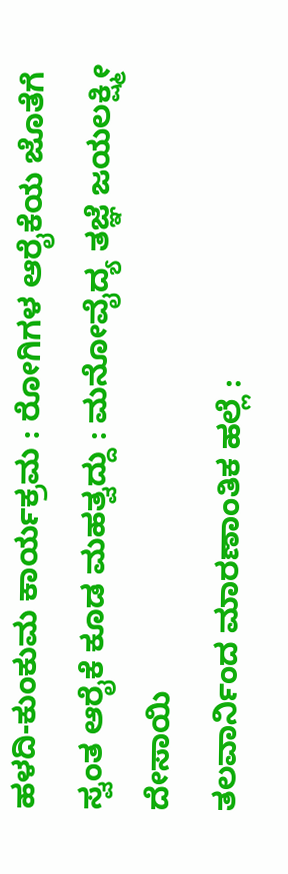ಹಳದಿ-ಕುಂಕುಮ ಕಾರ್ಯಕ್ರಮ : ರೋಗಿಗಳ ಆರೈಕೆಯ ಜೊತೆಗೆ ಸ್ವಂತ ಆರೈಕೆ ಕೂಡ ಮಹತ್ವದ್ದು : ಮನೋವೈದ್ಯ ತಜ್ಞೆ ಜಯಲಕ್ಷ್ಮೀ ದೇಸಾಯಿ
ತಲವಾರ್ನಿಂದ ಮಾರಣಾಂತಿಕ ಹಲ್ಲೆ :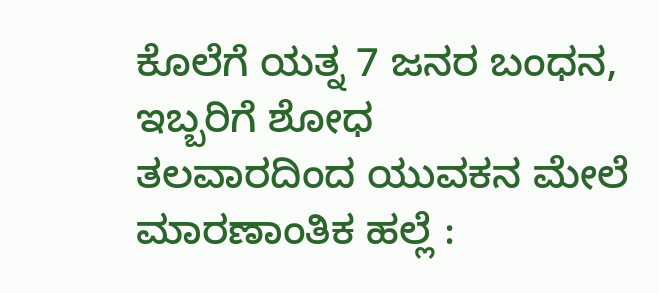ಕೊಲೆಗೆ ಯತ್ನ 7 ಜನರ ಬಂಧನ, ಇಬ್ಬರಿಗೆ ಶೋಧ
ತಲವಾರದಿಂದ ಯುವಕನ ಮೇಲೆ ಮಾರಣಾಂತಿಕ ಹಲ್ಲೆ :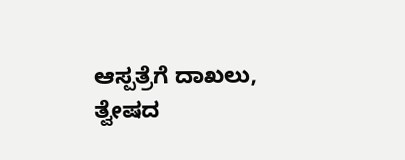ಆಸ್ಪತ್ರೆಗೆ ದಾಖಲು, ತ್ವೇಷದ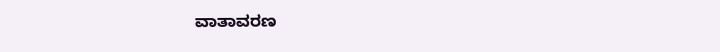ವಾತಾವರಣ